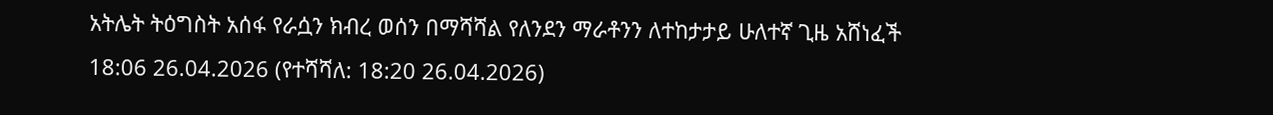አትሌት ትዕግስት አሰፋ የራሷን ክብረ ወሰን በማሻሻል የለንደን ማራቶንን ለተከታታይ ሁለተኛ ጊዜ አሸነፈች
18:06 26.04.2026 (የተሻሻለ: 18:20 26.04.2026)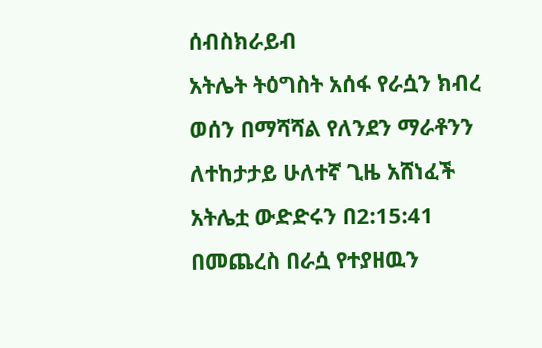ሰብስክራይብ
አትሌት ትዕግስት አሰፋ የራሷን ክብረ ወሰን በማሻሻል የለንደን ማራቶንን ለተከታታይ ሁለተኛ ጊዜ አሸነፈች
አትሌቷ ውድድሩን በ2:15:41 በመጨረስ በራሷ የተያዘዉን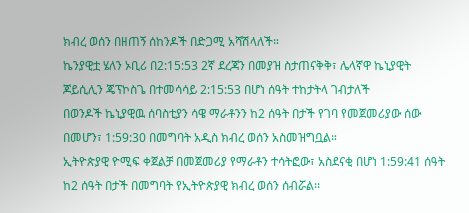ክብረ ወሰን በዘጠኝ ሰከንዶች በድጋሚ አሻሽላለች።
ኬንያዊቷ ሄለን ኦቢሪ በ2:15:53 2ኛ ደረጃን በመያዝ ስታጠናቅቅ፣ ሌላኛዋ ኬኒያዊት ጆይሲሊን ጄፕኮስጌ በተመሳሳይ 2:15:53 በሆነ ሰዓት ተከታትላ ገብታለች
በወንዶች ኬኒያዊዉ ሰባስቲያን ሳዌ ማራቶንን ከ2 ሰዓት በታች የገባ የመጀመሪያው ሰው በመሆን፣ 1:59:30 በመግባት አዲስ ክብረ ወሰን አስመዝግቧል።
ኢትዮጵያዊ ዮሚፍ ቀጀልቻ በመጀመሪያ የማራቶን ተሳትፎው፣ አስደናቂ በሆነ 1:59:41 ሰዓት ከ2 ሰዓት በታች በመግባት የኢትዮጵያዊ ክብረ ወሰን ሰብሯል፡፡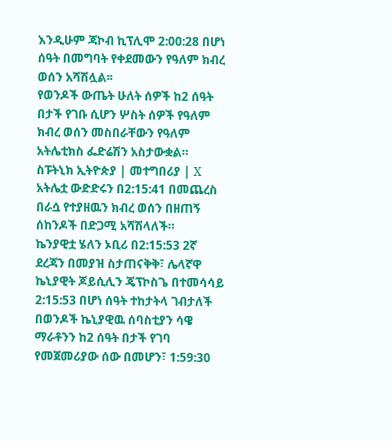እንዲሁም ጃኮብ ኪፕሊሞ 2:00:28 በሆነ ሰዓት በመግባት የቀደመውን የዓለም ክብረ ወሰን አሻሽሏል፡፡
የወንዶች ውጤት ሁለት ሰዎች ከ2 ሰዓት በታች የገቡ ሲሆን ሦስት ሰዎች የዓለም ክብረ ወሰን መስበራቸውን የዓለም አትሌቲክስ ፌድሬሽን አስታውቋል።
ስፑትኒክ ኢትዮጵያ | መተግበሪያ | X
አትሌቷ ውድድሩን በ2:15:41 በመጨረስ በራሷ የተያዘዉን ክብረ ወሰን በዘጠኝ ሰከንዶች በድጋሚ አሻሽላለች።
ኬንያዊቷ ሄለን ኦቢሪ በ2:15:53 2ኛ ደረጃን በመያዝ ስታጠናቅቅ፣ ሌላኛዋ ኬኒያዊት ጆይሲሊን ጄፕኮስጌ በተመሳሳይ 2:15:53 በሆነ ሰዓት ተከታትላ ገብታለች
በወንዶች ኬኒያዊዉ ሰባስቲያን ሳዌ ማራቶንን ከ2 ሰዓት በታች የገባ የመጀመሪያው ሰው በመሆን፣ 1:59:30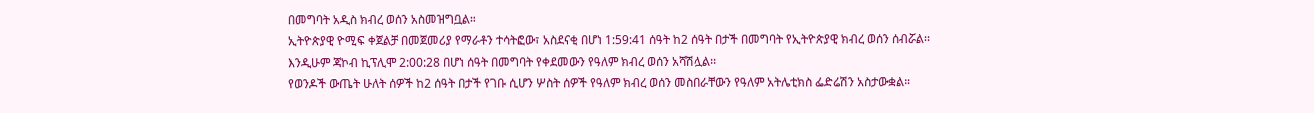በመግባት አዲስ ክብረ ወሰን አስመዝግቧል።
ኢትዮጵያዊ ዮሚፍ ቀጀልቻ በመጀመሪያ የማራቶን ተሳትፎው፣ አስደናቂ በሆነ 1:59:41 ሰዓት ከ2 ሰዓት በታች በመግባት የኢትዮጵያዊ ክብረ ወሰን ሰብሯል፡፡
እንዲሁም ጃኮብ ኪፕሊሞ 2:00:28 በሆነ ሰዓት በመግባት የቀደመውን የዓለም ክብረ ወሰን አሻሽሏል፡፡
የወንዶች ውጤት ሁለት ሰዎች ከ2 ሰዓት በታች የገቡ ሲሆን ሦስት ሰዎች የዓለም ክብረ ወሰን መስበራቸውን የዓለም አትሌቲክስ ፌድሬሽን አስታውቋል።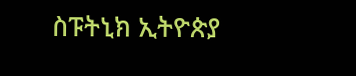ስፑትኒክ ኢትዮጵያ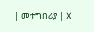| መተግበሪያ | X